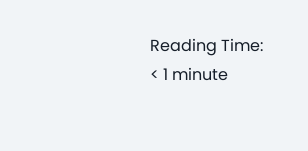Reading Time: < 1 minute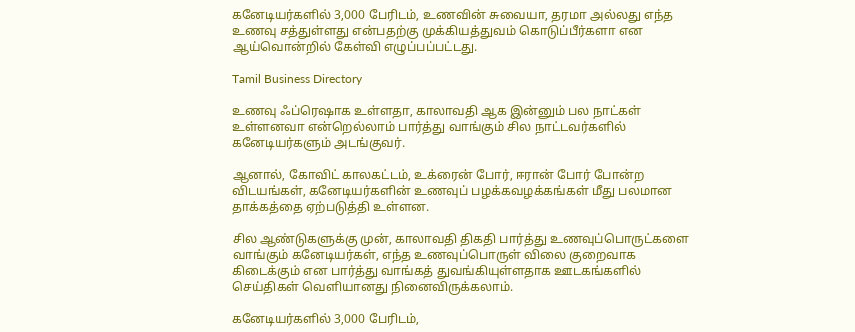கனேடியர்களில் 3,000 பேரிடம், உணவின் சுவையா, தரமா அல்லது எந்த உணவு சத்துள்ளது என்பதற்கு முக்கியத்துவம் கொடுப்பீர்களா என ஆய்வொன்றில் கேள்வி எழுப்பப்பட்டது.

Tamil Business Directory

உணவு ஃப்ரெஷாக உள்ளதா, காலாவதி ஆக இன்னும் பல நாட்கள் உள்ளனவா என்றெல்லாம் பார்த்து வாங்கும் சில நாட்டவர்களில் கனேடியர்களும் அடங்குவர்.

ஆனால், கோவிட் காலகட்டம், உக்ரைன் போர், ஈரான் போர் போன்ற விடயங்கள், கனேடியர்களின் உணவுப் பழக்கவழக்கங்கள் மீது பலமான தாக்கத்தை ஏற்படுத்தி உள்ளன.

சில ஆண்டுகளுக்கு முன், காலாவதி திகதி பார்த்து உணவுப்பொருட்களை வாங்கும் கனேடியர்கள், எந்த உணவுப்பொருள் விலை குறைவாக கிடைக்கும் என பார்த்து வாங்கத் துவங்கியுள்ளதாக ஊடகங்களில் செய்திகள் வெளியானது நினைவிருக்கலாம்.

கனேடியர்களில் 3,000 பேரிடம்,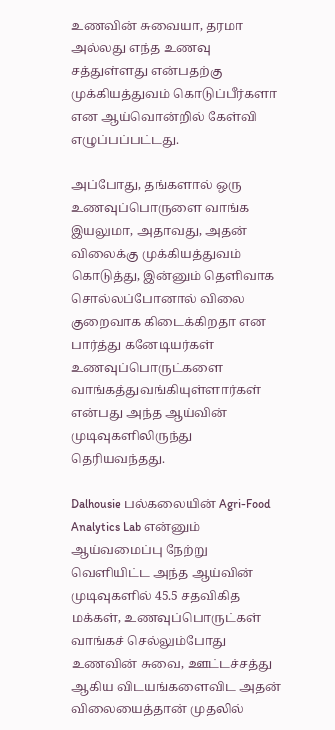உணவின் சுவையா, தரமா அல்லது எந்த உணவு சத்துள்ளது என்பதற்கு முக்கியத்துவம் கொடுப்பீர்களா என ஆய்வொன்றில் கேள்வி எழுப்பப்பட்டது.

அப்போது, தங்களால் ஒரு உணவுப்பொருளை வாங்க இயலுமா, அதாவது, அதன் விலைக்கு முக்கியத்துவம் கொடுத்து, இன்னும் தெளிவாக சொல்லப்போனால் விலை குறைவாக கிடைக்கிறதா என பார்த்து கனேடியர்கள் உணவுப்பொருட்களை வாங்கத்துவங்கியுள்ளார்கள் என்பது அந்த ஆய்வின் முடிவுகளிலிருந்து தெரியவந்தது.

Dalhousie பல்கலையின் Agri-Food Analytics Lab என்னும் ஆய்வமைப்பு நேற்று வெளியிட்ட அந்த ஆய்வின் முடிவுகளில் 45.5 சதவிகித மக்கள், உணவுப்பொருட்கள் வாங்கச் செல்லும்போது உணவின் சுவை, ஊட்டச்சத்து ஆகிய விடயங்களைவிட அதன் விலையைத்தான் முதலில்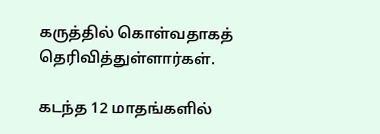கருத்தில் கொள்வதாகத் தெரிவித்துள்ளார்கள்.

கடந்த 12 மாதங்களில்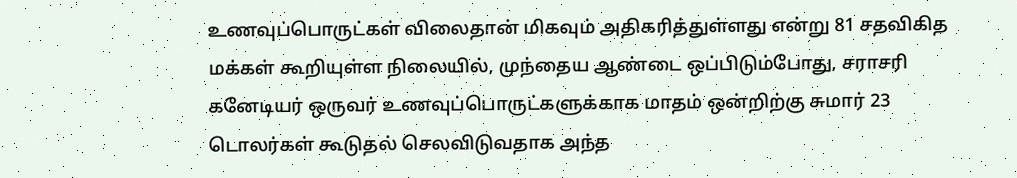உணவுப்பொருட்கள் விலைதான் மிகவும் அதிகரித்துள்ளது என்று 81 சதவிகித மக்கள் கூறியுள்ள நிலையில், முந்தைய ஆண்டை ஒப்பிடும்போது, சராசரி கனேடியர் ஒருவர் உணவுப்பொருட்களுக்காக மாதம் ஒன்றிற்கு சுமார் 23 டொலர்கள் கூடுதல் செலவிடுவதாக அந்த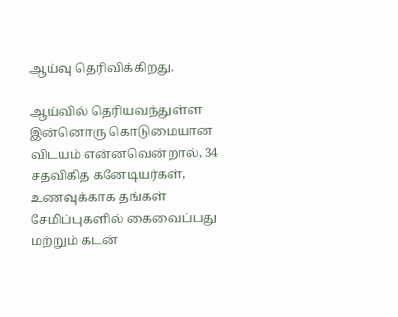ஆய்வு தெரிவிக்கிறது.

ஆய்வில் தெரியவந்துள்ள இன்னொரு கொடுமையான விடயம் என்னவென்றால், 34 சதவிகித கனேடியர்கள், உணவுக்காக தங்கள் சேமிப்புகளில் கைவைப்பது மற்றும் கடன்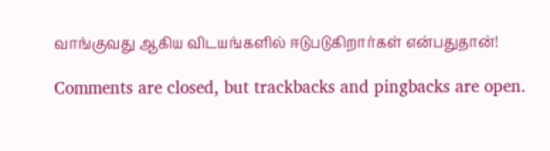வாங்குவது ஆகிய விடயங்களில் ஈடுபடுகிறார்கள் என்பதுதான்!

Comments are closed, but trackbacks and pingbacks are open.